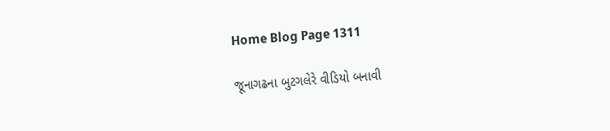Home Blog Page 1311

જૂનાગઢના બુટગલેરે વીડિયો બનાવી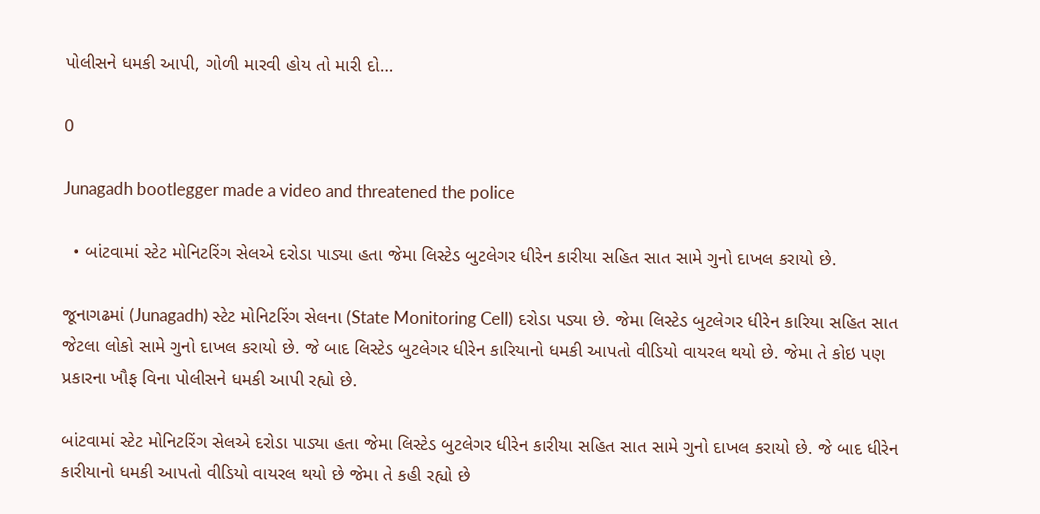પોલીસને ધમકી આપી, ગોળી મારવી હોય તો મારી દો…

0

Junagadh bootlegger made a video and threatened the police

  • બાંટવામાં સ્ટેટ મોનિટરિંગ સેલએ દરોડા પાડ્યા હતા જેમા લિસ્ટેડ બુટલેગર ધીરેન કારીયા સહિત સાત સામે ગુનો દાખલ કરાયો છે.

જૂનાગઢમાં (Junagadh) સ્ટેટ મોનિટરિંગ સેલના (State Monitoring Cell) દરોડા પડ્યા છે. જેમા લિસ્ટેડ બુટલેગર ધીરેન કારિયા સહિત સાત જેટલા લોકો સામે ગુનો દાખલ કરાયો છે. જે બાદ લિસ્ટેડ બુટલેગર ધીરેન કારિયાનો ધમકી આપતો વીડિયો વાયરલ થયો છે. જેમા તે કોઇ પણ પ્રકારના ખૌફ વિના પોલીસને ધમકી આપી રહ્યો છે.

બાંટવામાં સ્ટેટ મોનિટરિંગ સેલએ દરોડા પાડ્યા હતા જેમા લિસ્ટેડ બુટલેગર ધીરેન કારીયા સહિત સાત સામે ગુનો દાખલ કરાયો છે. જે બાદ ધીરેન કારીયાનો ધમકી આપતો વીડિયો વાયરલ થયો છે જેમા તે કહી રહ્યો છે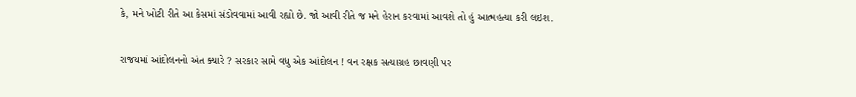કે, મને ખોટી રીતે આ કેસમાં સંડોવવામાં આવી રહ્યો છે. જો આવી રીતે જ મને હેરાન કરવામાં આવશે તો હું આત્મહત્યા કરી લઇશ.

રાજયમાં આંદોલનનો અંત ક્યારે ? સરકાર સામે વધુ એક આંદોલન ! વન રક્ષક સત્યાગ્રહ છાવણી પર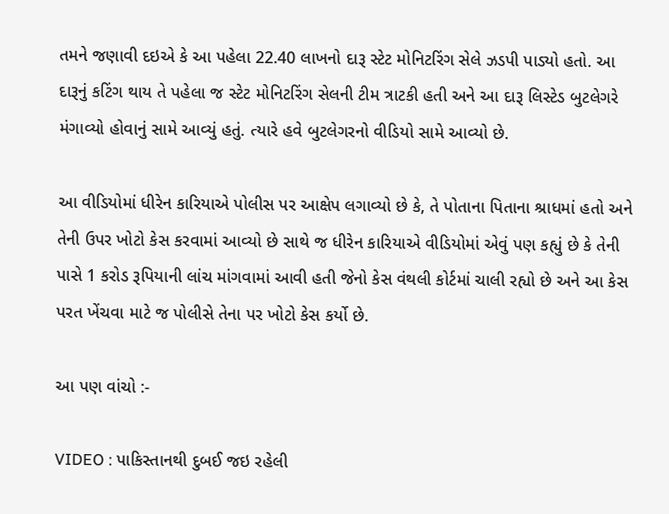તમને જણાવી દઇએ કે આ પહેલા 22.40 લાખનો દારૂ સ્ટેટ મોનિટરિંગ સેલે ઝડપી પાડ્યો હતો. આ દારૂનું કટિંગ થાય તે પહેલા જ સ્ટેટ મોનિટરિંગ સેલની ટીમ ત્રાટકી હતી અને આ દારૂ લિસ્ટેડ બુટલેગરે મંગાવ્યો હોવાનું સામે આવ્યું હતું. ત્યારે હવે બુટલેગરનો વીડિયો સામે આવ્યો છે.

આ વીડિયોમાં ધીરેન કારિયાએ પોલીસ પર આક્ષેપ લગાવ્યો છે કે, તે પોતાના પિતાના શ્રાધમાં હતો અને તેની ઉપર ખોટો કેસ કરવામાં આવ્યો છે સાથે જ ધીરેન કારિયાએ વીડિયોમાં એવું પણ કહ્યું છે કે તેની પાસે 1 કરોડ રૂપિયાની લાંચ માંગવામાં આવી હતી જેનો કેસ વંથલી કોર્ટમાં ચાલી રહ્યો છે અને આ કેસ પરત ખેંચવા માટે જ પોલીસે તેના પર ખોટો કેસ કર્યો છે.

આ પણ વાંચો :-

VIDEO : પાકિસ્તાનથી દુબઈ જઇ રહેલી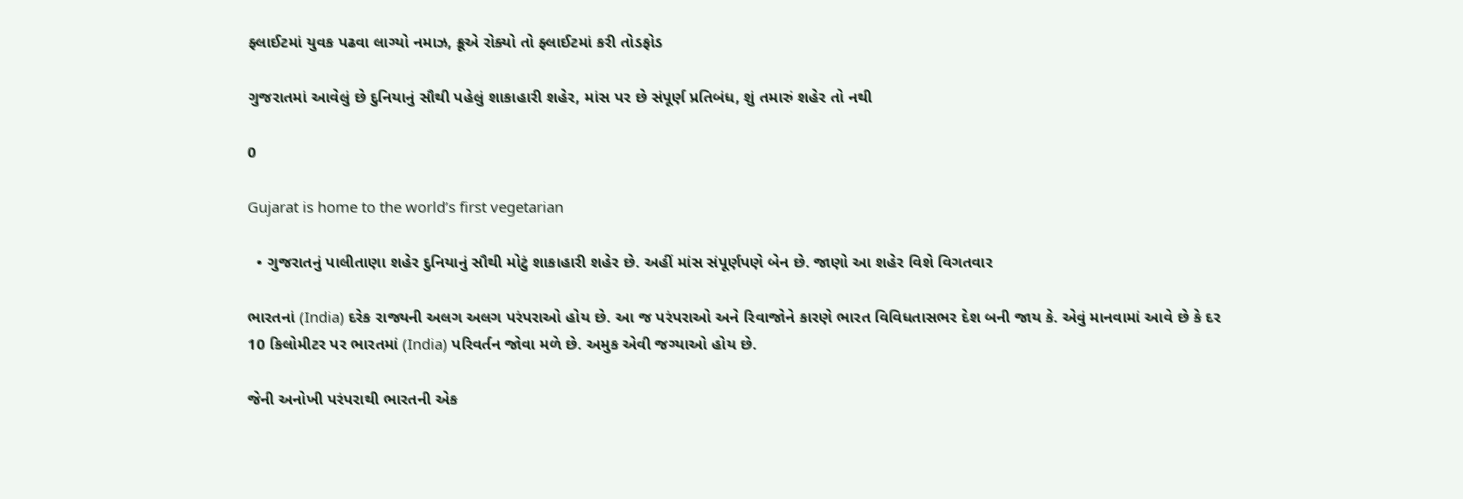ફ્લાઈટમાં યુવક પઢવા લાગ્યો નમાઝ, ક્રૂએ રોક્યો તો ફ્લાઈટમાં કરી તોડફોડ

ગુજરાતમાં આવેલું છે દુનિયાનું સૌથી પહેલું શાકાહારી શહેર, માંસ પર છે સંપૂર્ણ પ્રતિબંધ, શું તમારું શહેર તો નથી

0

Gujarat is home to the world’s first vegetarian

  • ગુજરાતનું પાલીતાણા શહેર દુનિયાનું સૌથી મોટું શાકાહારી શહેર છે. અહીં માંસ સંપૂર્ણપણે બેન છે. જાણો આ શહેર વિશે વિગતવાર

ભારતનાં (India) દરેક રાજ્યની અલગ અલગ પરંપરાઓ હોય છે. આ જ પરંપરાઓ અને રિવાજોને કારણે ભારત વિવિધતાસભર દેશ બની જાય કે. એવું માનવામાં આવે છે કે દર 10 કિલોમીટર પર ભારતમાં (India) પરિવર્તન જોવા મળે છે. અમુક એવી જગ્યાઓ હોય છે.

જેની અનોખી પરંપરાથી ભારતની એક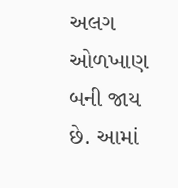અલગ ઓળખાણ બની જાય છે. આમાં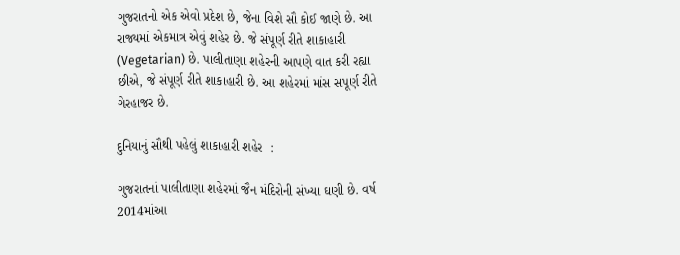ગુજરાતનો એક એવો પ્રદેશ છે, જેના વિશે સૌ કોઈ જાણે છે. આ રાજ્યમાં એકમાત્ર એવું શહેર છે. જે સંપૂર્ણ રીતે શાકાહારી (Vegetarian) છે. પાલીતાણા શહેરની આપણે વાત કરી રહ્યા છીએ, જે સંપૂર્ણ રીતે શાકાહારી છે. આ શહેરમાં માંસ સપૂર્ણ રીતે ગેરહાજર છે.

દુનિયાનું સૌથી પહેલું શાકાહારી શહેર  :

ગુજરાતનાં પાલીતાણા શહેરમાં જૈન મંદિરોની સંખ્યા ઘણી છે. વર્ષ 2014માંઆ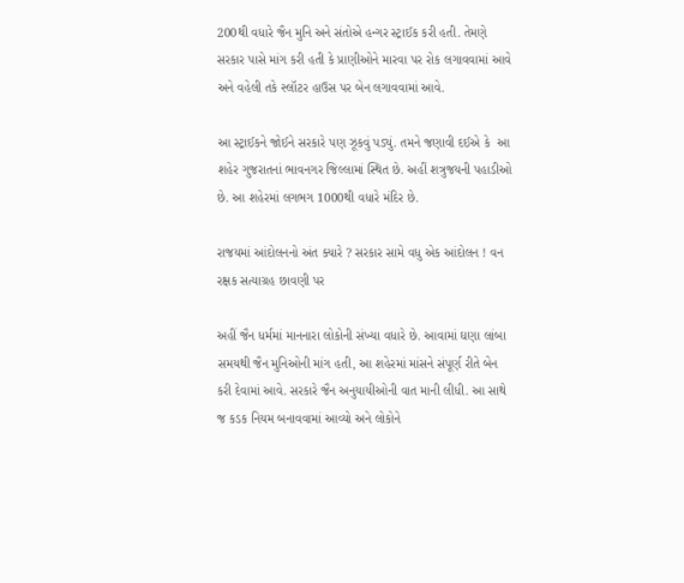200થી વધારે જૈન મુનિ અને સંતોએ હન્ગર સ્ટ્રાઈક કરી હતી. તેમણે સરકાર પાસે માંગ કરી હતી કે પ્રાણીઓને મારવા પર રોક લગાવવામાં આવે અને વહેલી તકે સ્લૉટર હાઉસ પર બેન લગાવવામાં આવે.

આ સ્ટ્રાઈકને જોઈને સરકારે પણ ઝૂકવું પડ્યું. તમને જણાવી દઈએ કે  આ શહેર ગુજરાતનાં ભાવનગર જિલ્લામાં સ્થિત છે. અહીં શત્રુજયની પહાડીઓ છે. આ શહેરમાં લગભગ 1000થી વધારે મંદિર છે.

રાજયમાં આંદોલનનો અંત ક્યારે ? સરકાર સામે વધુ એક આંદોલન ! વન રક્ષક સત્યાગ્રહ છાવણી પર

અહીં જૈન ધર્મમાં માનનારા લોકોની સંખ્યા વધારે છે. આવામાં ઘણા લાંબા સમયથી જૈન મુનિઓની માંગ હતી, આ શહેરમાં માંસને સંપૂર્ણ રીતે બેન કરી દેવામાં આવે. સરકારે જૈન અનુયાયીઓની વાત માની લીધી. આ સાથે જ કડક નિયમ બનાવવામાં આવ્યો અને લોકોને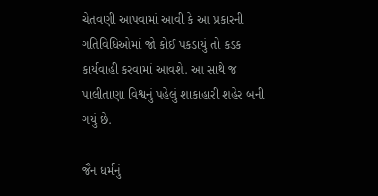ચેતવણી આપવામાં આવી કે આ પ્રકારની ગતિવિધિઓમાં જો કોઈ પકડાયું તો કડક કાર્યવાહી કરવામાં આવશે. આ સાથે જ પાલીતાણા વિશ્વનું પહેલું શાકાહારી શહેર બની ગયું છે.

જૈન ધર્મનું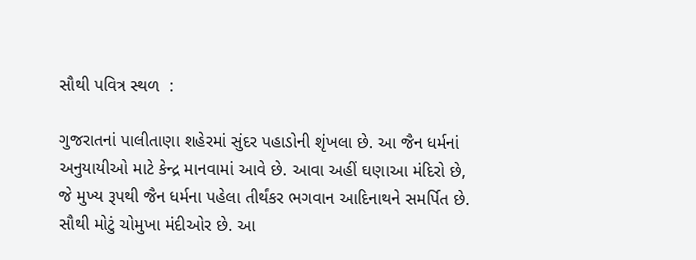સૌથી પવિત્ર સ્થળ  :

ગુજરાતનાં પાલીતાણા શહેરમાં સુંદર પહાડોની શૃંખલા છે. આ જૈન ધર્મનાં અનુયાયીઓ માટે કેન્દ્ર માનવામાં આવે છે. આવા અહીં ઘણાઆ મંદિરો છે, જે મુખ્ય રૂપથી જૈન ધર્મના પહેલા તીર્થંકર ભગવાન આદિનાથને સમર્પિત છે. સૌથી મોટું ચોમુખા મંદીઓર છે. આ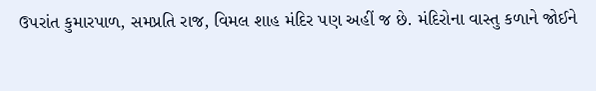ઉપરાંત કુમારપાળ, સમપ્રતિ રાજ, વિમલ શાહ મંદિર પણ અહીં જ છે. મંદિરોના વાસ્તુ કળાને જોઈને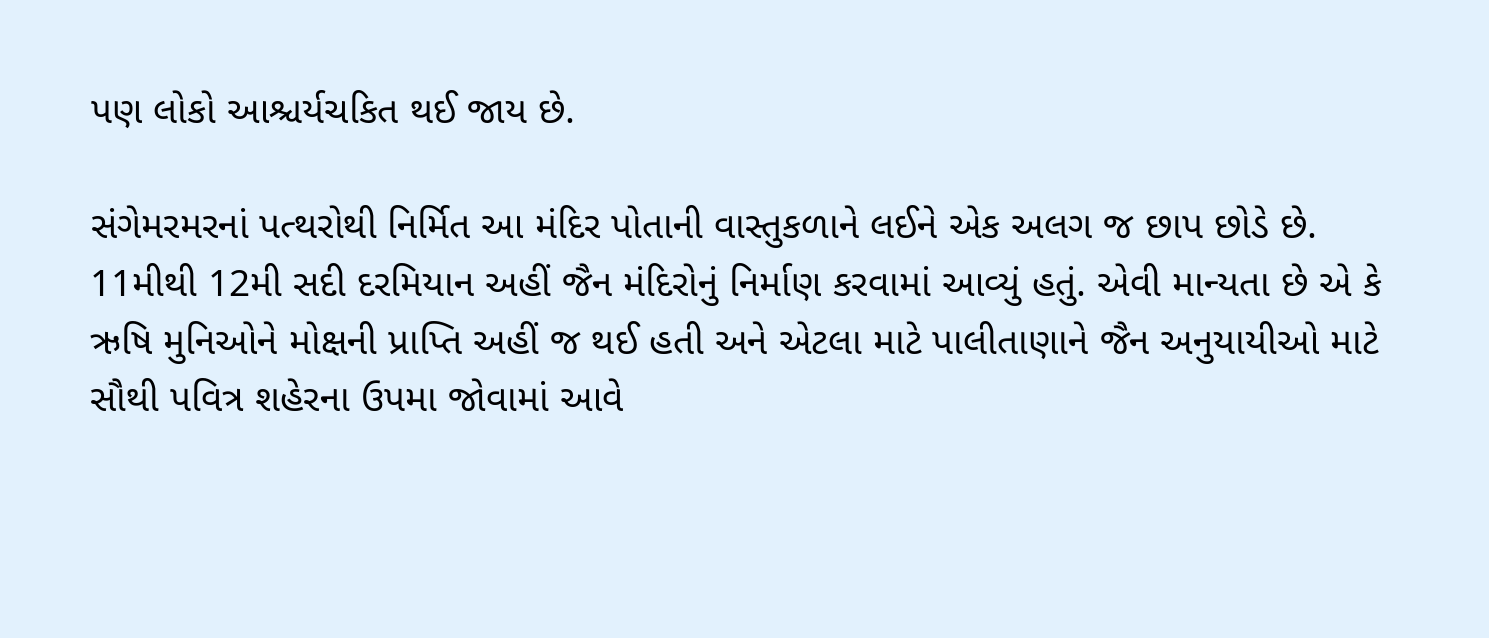પણ લોકો આશ્ચર્યચકિત થઈ જાય છે.

સંગેમરમરનાં પત્થરોથી નિર્મિત આ મંદિર પોતાની વાસ્તુકળાને લઈને એક અલગ જ છાપ છોડે છે. 11મીથી 12મી સદી દરમિયાન અહીં જૈન મંદિરોનું નિર્માણ કરવામાં આવ્યું હતું. એવી માન્યતા છે એ કે ઋષિ મુનિઓને મોક્ષની પ્રાપ્તિ અહીં જ થઈ હતી અને એટલા માટે પાલીતાણાને જૈન અનુયાયીઓ માટે સૌથી પવિત્ર શહેરના ઉપમા જોવામાં આવે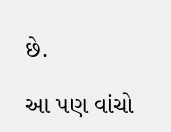છે.

આ પણ વાંચો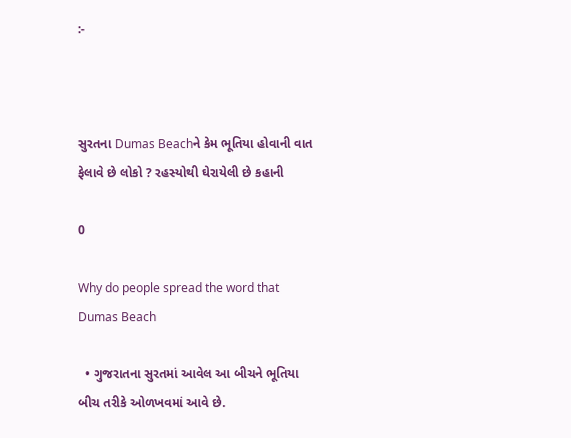:-



સુરતના Dumas Beachને કેમ ભૂતિયા હોવાની વાત ફેલાવે છે લોકો ? રહસ્યોથી ઘેરાયેલી છે કહાની

0

Why do people spread the word that Dumas Beach

  • ગુજરાતના સુરતમાં આવેલ આ બીચને ભૂતિયા બીચ તરીકે ઓળખવમાં આવે છે.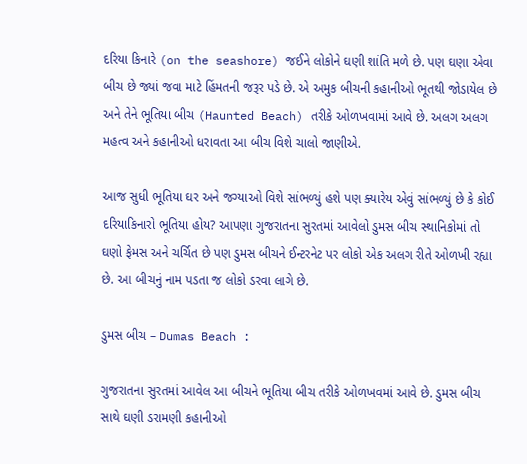દરિયા કિનારે (on the seashore) જઈને લોકોને ઘણી શાંતિ મળે છે. પણ ઘણા એવા બીચ છે જ્યાં જવા માટે હિંમતની જરૂર પડે છે. એ અમુક બીચની કહાનીઓ ભૂતથી જોડાયેલ છે અને તેને ભૂતિયા બીચ (Haunted Beach) તરીકે ઓળખવામાં આવે છે. અલગ અલગ મહત્વ અને કહાનીઓ ધરાવતા આ બીચ વિશે ચાલો જાણીએ.

આજ સુધી ભૂતિયા ઘર અને જગ્યાઓ વિશે સાંભળ્યું હશે પણ ક્યારેય એવું સાંભળ્યું છે કે કોઈ દરિયાકિનારો ભૂતિયા હોય? આપણા ગુજરાતના સુરતમાં આવેલો ડુમસ બીચ સ્થાનિકોમાં તો ઘણો ફેમસ અને ચર્ચિત છે પણ ડુમસ બીચને ઈન્ટરનેટ પર લોકો એક અલગ રીતે ઓળખી રહ્યા છે. આ બીચનું નામ પડતા જ લોકો ડરવા લાગે છે.

ડુમસ બીચ – Dumas Beach :

ગુજરાતના સુરતમાં આવેલ આ બીચને ભૂતિયા બીચ તરીકે ઓળખવમાં આવે છે. ડુમસ બીચ સાથે ઘણી ડરામણી કહાનીઓ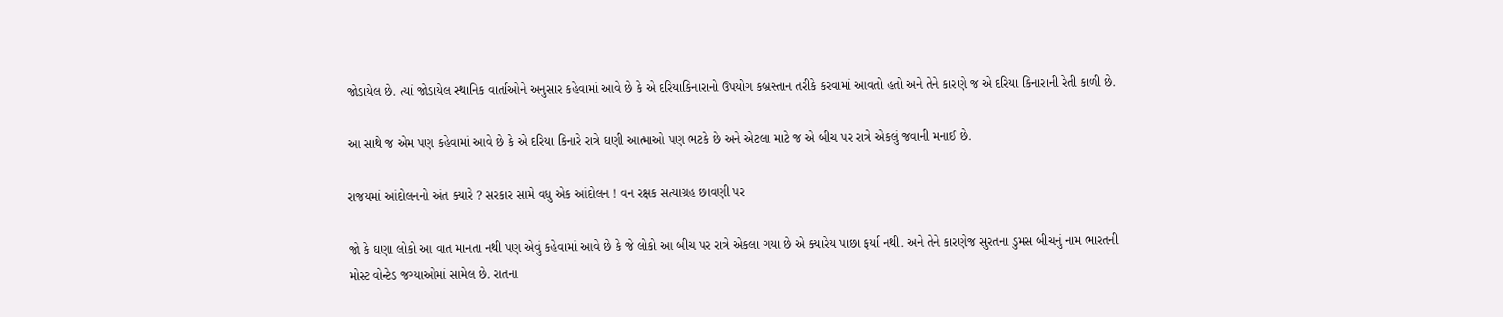જોડાયેલ છે. ત્યાં જોડાયેલ સ્થાનિક વાર્તાઓને અનુસાર કહેવામાં આવે છે કે એ દરિયાકિનારાનો ઉપયોગ કબ્રસ્તાન તરીકે કરવામાં આવતો હતો અને તેને કારણે જ એ દરિયા કિનારાની રેતી કાળી છે.

આ સાથે જ એમ પણ કહેવામાં આવે છે કે એ દરિયા કિનારે રાત્રે ઘણી આત્માઓ પણ ભટકે છે અને એટલા માટે જ એ બીચ પર રાત્રે એકલું જવાની મનાઈ છે.

રાજયમાં આંદોલનનો અંત ક્યારે ? સરકાર સામે વધુ એક આંદોલન ! વન રક્ષક સત્યાગ્રહ છાવણી પર

જો કે ઘણા લોકો આ વાત માનતા નથી પણ એવું કહેવામાં આવે છે કે જે લોકો આ બીચ પર રાત્રે એકલા ગયા છે એ ક્યારેય પાછા ફર્યા નથી. અને તેને કારણેજ સુરતના ડુમસ બીચનું નામ ભારતની મોસ્ટ વોન્ટેડ જગ્યાઓમાં સામેલ છે. રાતના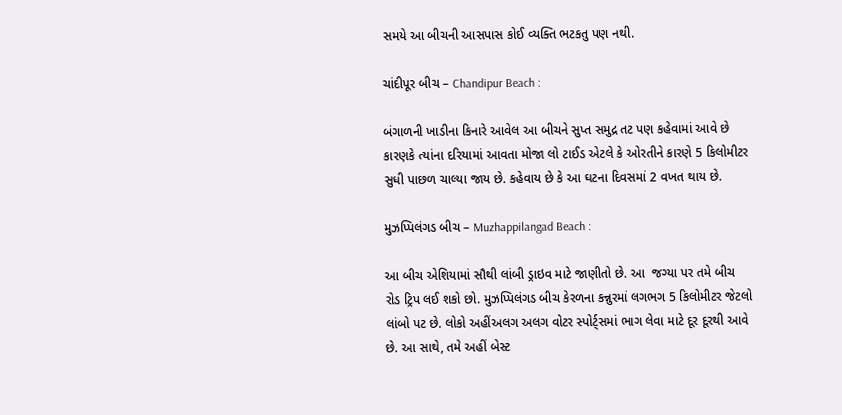સમયે આ બીચની આસપાસ કોઈ વ્યક્તિ ભટકતુ પણ નથી.

ચાંદીપૂર બીચ – Chandipur Beach :

બંગાળની ખાડીના કિનારે આવેલ આ બીચને સુપ્ત સમુદ્ર તટ પણ કહેવામાં આવે છે કારણકે ત્યાંના દરિયામાં આવતા મોજા લો ટાઈડ એટલે કે ઓરતીને કારણે 5 કિલોમીટર સુધી પાછળ ચાલ્યા જાય છે. કહેવાય છે કે આ ઘટના દિવસમાં 2 વખત થાય છે.

મુઝપ્પિલંગડ બીચ – Muzhappilangad Beach :

આ બીચ એશિયામાં સૌથી લાંબી ડ્રાઇવ માટે જાણીતો છે. આ  જગ્યા પર તમે બીચ રોડ ટ્રિપ લઈ શકો છો. મુઝપ્પિલંગડ બીચ કેરળના કન્નુરમાં લગભગ 5 કિલોમીટર જેટલો લાંબો પટ છે. લોકો અહીંઅલગ અલગ વોટર સ્પોર્ટ્સમાં ભાગ લેવા માટે દૂર દૂરથી આવે છે. આ સાથે, તમે અહીં બેસ્ટ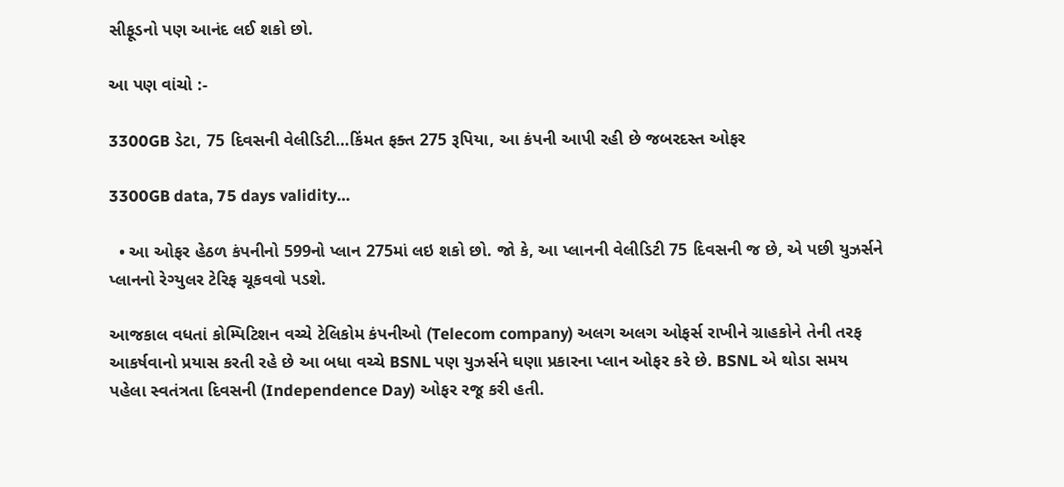સીફૂડનો પણ આનંદ લઈ શકો છો.

આ પણ વાંચો :-

3300GB ડેટા, 75 દિવસની વેલીડિટી…કિંમત ફક્ત 275 રૂપિયા, આ કંપની આપી રહી છે જબરદસ્ત ઓફર

3300GB data, 75 days validity…

  • આ ઓફર હેઠળ કંપનીનો 599નો પ્લાન 275માં લઇ શકો છો. જો કે, આ પ્લાનની વેલીડિટી 75 દિવસની જ છે, એ પછી યુઝર્સને પ્લાનનો રેગ્યુલર ટેરિફ ચૂકવવો પડશે.

આજકાલ વધતાં કોમ્પિટિશન વચ્ચે ટેલિકોમ કંપનીઓ (Telecom company) અલગ અલગ ઓફર્સ રાખીને ગ્રાહકોને તેની તરફ આકર્ષવાનો પ્રયાસ કરતી રહે છે આ બધા વચ્ચે BSNL પણ યુઝર્સને ઘણા પ્રકારના પ્લાન ઓફર કરે છે. BSNL એ થોડા સમય પહેલા સ્વતંત્રતા દિવસની (Independence Day) ઓફર રજૂ કરી હતી.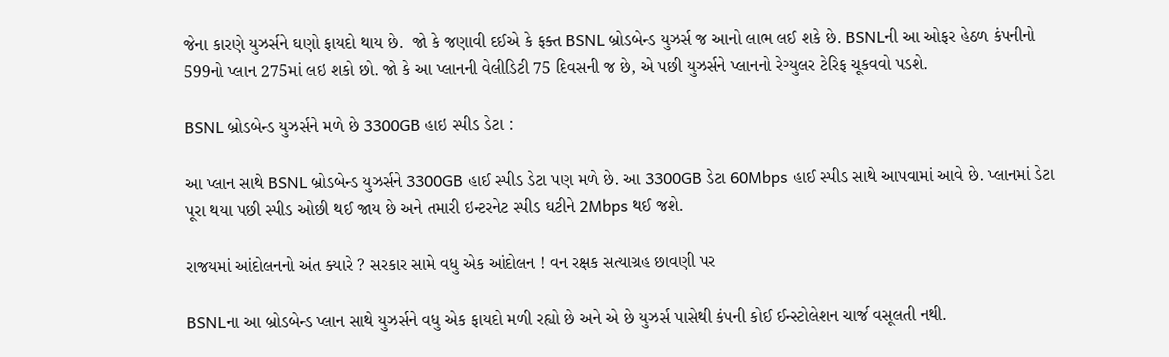જેના કારણે યુઝર્સને ઘણો ફાયદો થાય છે.  જો કે જણાવી દઈએ કે ફક્ત BSNL બ્રોડબેન્ડ યુઝર્સ જ આનો લાભ લઈ શકે છે. BSNLની આ ઓફર હેઠળ કંપનીનો 599નો પ્લાન 275માં લઇ શકો છો. જો કે આ પ્લાનની વેલીડિટી 75 દિવસની જ છે, એ પછી યુઝર્સને પ્લાનનો રેગ્યુલર ટેરિફ ચૂકવવો પડશે.

BSNL બ્રોડબેન્ડ યુઝર્સને મળે છે 3300GB હાઇ સ્પીડ ડેટા :

આ પ્લાન સાથે BSNL બ્રોડબેન્ડ યુઝર્સને 3300GB હાઈ સ્પીડ ડેટા પણ મળે છે. આ 3300GB ડેટા 60Mbps હાઈ સ્પીડ સાથે આપવામાં આવે છે. પ્લાનમાં ડેટા પૂરા થયા પછી સ્પીડ ઓછી થઈ જાય છે અને તમારી ઇન્ટરનેટ સ્પીડ ઘટીને 2Mbps થઈ જશે.

રાજયમાં આંદોલનનો અંત ક્યારે ? સરકાર સામે વધુ એક આંદોલન ! વન રક્ષક સત્યાગ્રહ છાવણી પર

BSNLના આ બ્રોડબેન્ડ પ્લાન સાથે યુઝર્સને વધુ એક ફાયદો મળી રહ્યો છે અને એ છે યુઝર્સ પાસેથી કંપની કોઈ ઈન્સ્ટોલેશન ચાર્જ વસૂલતી નથી.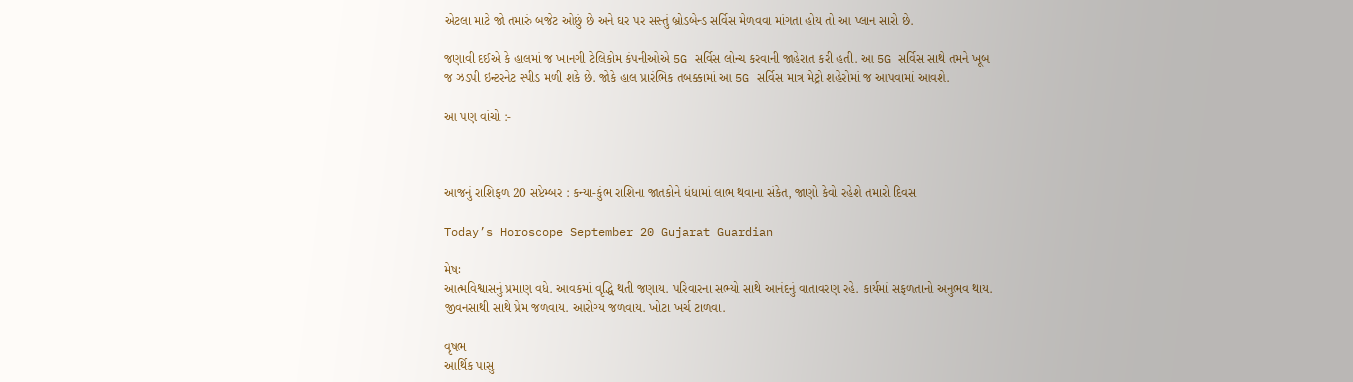એટલા માટે જો તમારું બજેટ ઓછું છે અને ઘર પર સસ્તું બ્રોડબેન્ડ સર્વિસ મેળવવા માંગતા હોય તો આ પ્લાન સારો છે.

જણાવી દઈએ કે હાલમાં જ ખાનગી ટેલિકોમ કંપનીઓએ 5G સર્વિસ લોન્ચ કરવાની જાહેરાત કરી હતી. આ 5G સર્વિસ સાથે તમને ખૂબ જ ઝડપી ઇન્ટરનેટ સ્પીડ મળી શકે છે. જોકે હાલ પ્રારંભિક તબક્કામાં આ 5G સર્વિસ માત્ર મેટ્રો શહેરોમાં જ આપવામાં આવશે.

આ પણ વાંચો :-



આજનું રાશિફળ 20 સપ્ટેમ્બર : કન્યા-કુંભ રાશિના જાતકોને ધંધામાં લાભ થવાના સંકેત, જાણો કેવો રહેશે તમારો દિવસ

Today’s Horoscope September 20 Gujarat Guardian

મેષઃ
આત્મવિશ્વાસનું પ્રમાણ વધે. આવકમાં વૃદ્ધિ થતી જણાય. પરિવારના સભ્યો સાથે આનંદનું વાતાવરણ રહે. કાર્યમાં સફળતાનો અનુભવ થાય. જીવનસાથી સાથે પ્રેમ જળવાય. આરોગ્ય જળવાય. ખોટા ખર્ચ ટાળવા.

વૃષભ
આર્થિક પાસુ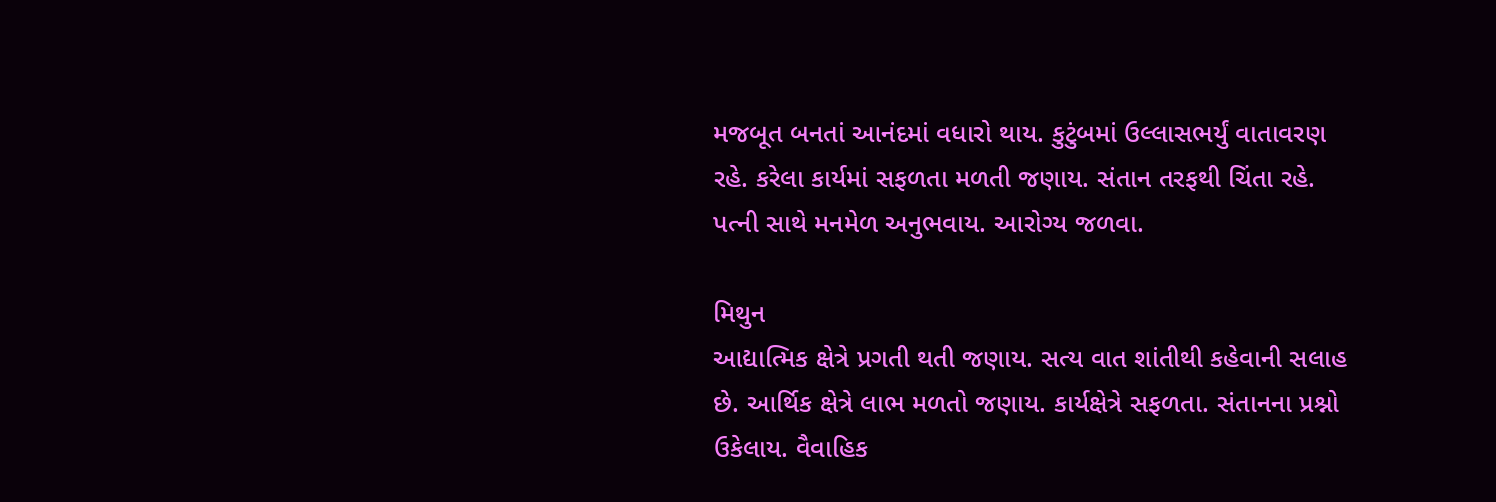મજબૂત બનતાં આનંદમાં વધારો થાય. કુટુંબમાં ઉલ્લાસભર્યું વાતાવરણ રહે. કરેલા કાર્યમાં સફળતા મળતી જણાય. સંતાન તરફથી ચિંતા રહે. પત્ની સાથે મનમેળ અનુભવાય. આરોગ્ય જળવા.

મિથુન
આદ્યાત્મિક ક્ષેત્રે પ્રગતી થતી જણાય. સત્ય વાત શાંતીથી કહેવાની સલાહ છે. આર્થિક ક્ષેત્રે લાભ મળતો જણાય. કાર્યક્ષેત્રે સફળતા. સંતાનના પ્રશ્નો ઉકેલાય. વૈવાહિક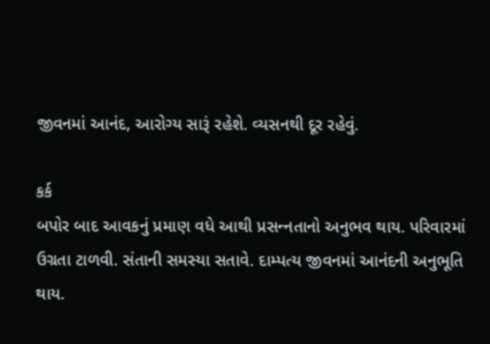જીવનમાં આનંદ, આરોગ્ય સારૂં રહેશે. વ્યસનથી દૂર રહેવું.

કર્ક
બપોર બાદ આવકનું પ્રમાણ વધે આથી પ્રસન્‍નતાનો અનુભવ થાય. પરિવારમાં ઉગ્રતા ટાળવી. સંતાની સમસ્યા સતાવે. દામ્પત્ય જીવનમાં આનંદની અનુભૂતિ થાય.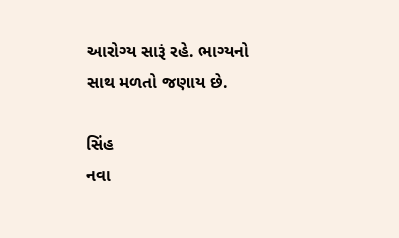આરોગ્ય સારૂં રહે. ભાગ્યનો સાથ મળતો જણાય છે.

સિંહ
નવા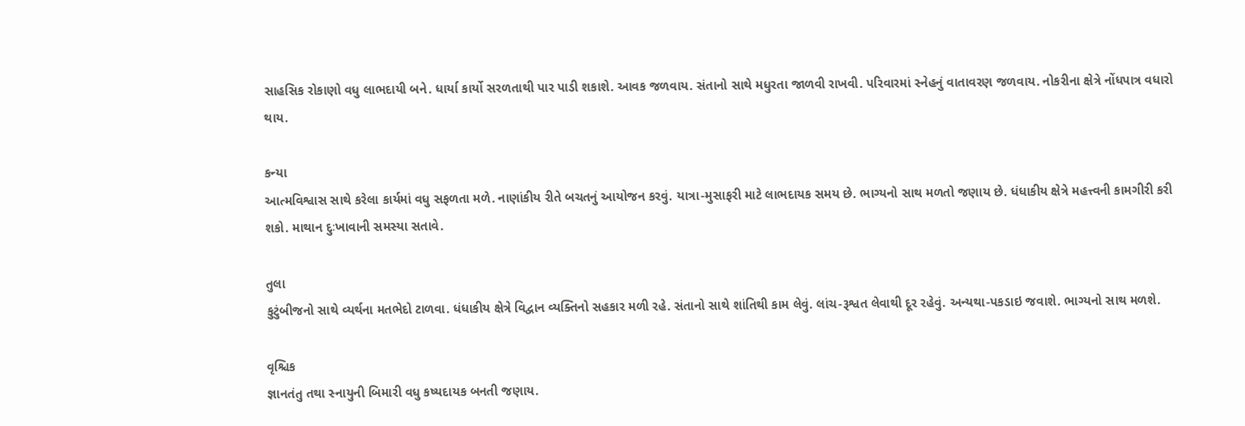સાહસિક રોકાણો વધુ લાભદાયી બને. ધાર્યા કાર્યો સરળતાથી પાર પાડી શકાશે. આવક જળવાય. સંતાનો સાથે મધુરતા જાળવી રાખવી. પરિવારમાં સ્નેહનું વાતાવરણ જળવાય. નોકરીના ક્ષેત્રે નોંધપાત્ર વધારો થાય.

કન્યા
આત્મવિશ્વાસ સાથે કરેલા કાર્યમાં વધુ સફળતા મળે. નાણાંકીય રીતે બચતનું આયોજન કરવું. યાત્રા-મુસાફરી માટે લાભદાયક સમય છે. ભાગ્યનો સાથ મળતો જણાય છે. ધંધાકીય ક્ષેત્રે મહત્ત્વની કામગીરી કરી શકો. માથાન દુઃખાવાની સમસ્યા સતાવે.

તુલા
કુટુંબીજનો સાથે વ્યર્થના મતભેદો ટાળવા. ધંધાકીય ક્ષેત્રે વિદ્વાન વ્યક્તિનો સહકાર મળી રહે. સંતાનો સાથે શાંતિથી કામ લેવું. લાંચ-રૂશ્વત લેવાથી દૂર રહેવું. અન્યથા-પકડાઇ જવાશે. ભાગ્યનો સાથ મળશે.

વૃશ્ચિક
જ્ઞાનતંતુ તથા સ્નાયુની બિમારી વધુ કષ્યદાયક બનતી જણાય.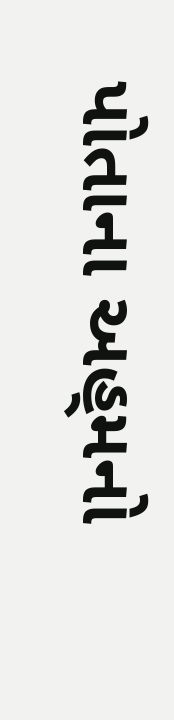પોતાના અહ‍્મનો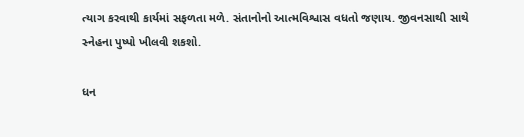ત્યાગ કરવાથી કાર્યમાં સફળતા મળે. સંતાનોનો આત્મવિશ્વાસ વધતો જણાય. જીવનસાથી સાથે સ્નેહના પુષ્પો ખીલવી શકશો.

ધન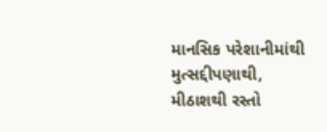માનસિક પરેશાનીમાંથી મુત્સદ્દીપણાથી, મીઠાશથી રસ્તો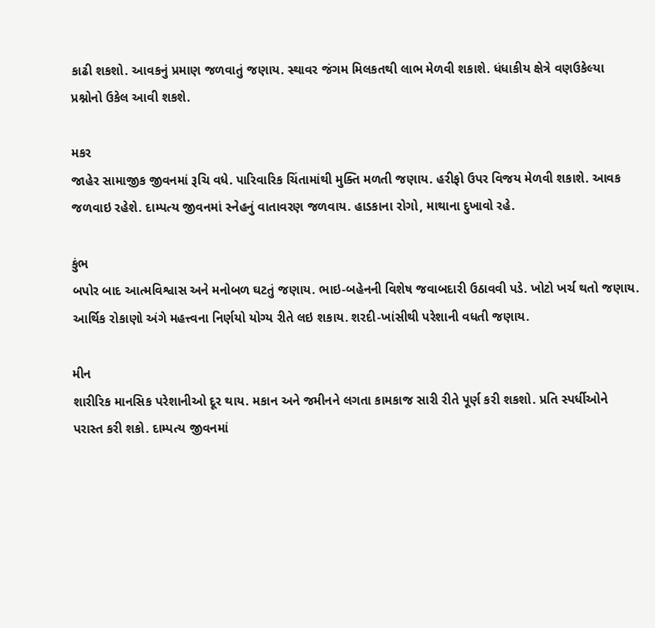કાઢી શકશો. આવકનું પ્રમાણ જળવાતું જણાય. સ્થાવર જંગમ મિલકતથી લાભ મેળવી શકાશે. ધંધાકીય ક્ષેત્રે વણઉકેલ્યા પ્રશ્નોનો ઉકેલ આવી શકશે.

મકર
જાહેર સામાજીક જીવનમાં રૂચિ વધે. પારિવારિક ચિંતામાંથી મુક્તિ મળતી જણાય. હરીફો ઉપર વિજય મેળવી શકાશે. આવક જળવાઇ રહેશે. દામ્પત્ય જીવનમાં સ્નેહનું વાતાવરણ જળવાય. હાડકાના રોગો, માથાના દુખાવો રહે.

કુંભ
બપોર બાદ આત્મવિશ્વાસ અને મનોબળ ઘટતું જણાય. ભાઇ-બહેનની વિશેષ જવાબદારી ઉઠાવવી પડે. ખોટો ખર્ચ થતો જણાય. આર્થિક રોકાણો અંગે મહત્ત્વના નિર્ણયો યોગ્ય રીતે લઇ શકાય. શરદી-ખાંસીથી પરેશાની વધતી જણાય.

મીન
શારીરિક માનસિક પરેશાનીઓ દૂર થાય. મકાન અને જમીનને લગતા કામકાજ સારી રીતે પૂર્ણ કરી શકશો. પ્રતિ સ્પર્ધીઓને પરાસ્ત કરી શકો. દામ્પત્ય જીવનમાં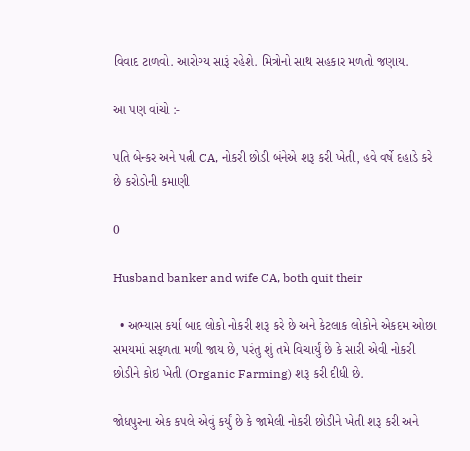વિવાદ ટાળવો. આરોગ્ય સારૂં રહેશે. મિત્રોનો સાથ સહકાર મળતો જણાય.

આ પણ વાંચો :-

પતિ બેન્કર અને પત્ની CA, નોકરી છોડી બંનેએ શરૂ કરી ખેતી, હવે વર્ષે દહાડે કરે છે કરોડોની કમાણી

0

Husband banker and wife CA, both quit their

  • અભ્યાસ કર્યા બાદ લોકો નોકરી શરૂ કરે છે અને કેટલાક લોકોને એકદમ ઓછા સમયમાં સફળતા મળી જાય છે, પરંતુ શું તમે વિચાર્યું છે કે સારી એવી નોકરી છોડીને કોઇ ખેતી (Organic Farming) શરૂ કરી દીધી છે.

જોધપુરના એક કપલે એવું કર્યું છે કે જામેલી નોકરી છોડીને ખેતી શરૂ કરી અને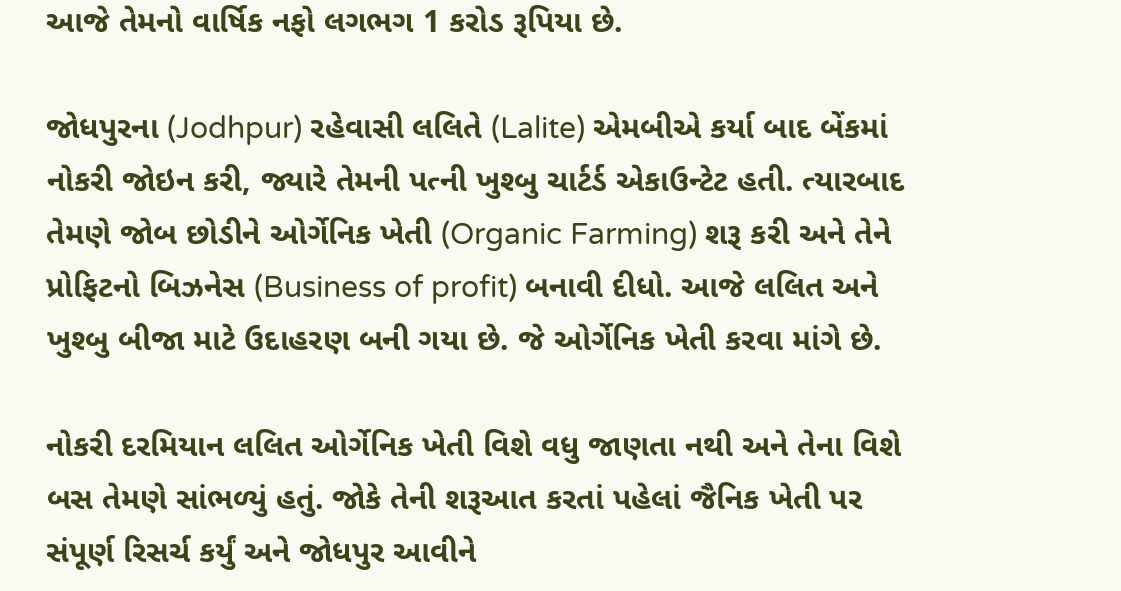આજે તેમનો વાર્ષિક નફો લગભગ 1 કરોડ રૂપિયા છે.

જોધપુરના (Jodhpur) રહેવાસી લલિતે (Lalite) એમબીએ કર્યા બાદ બેંકમાં નોકરી જોઇન કરી, જ્યારે તેમની પત્ની ખુશ્બુ ચાર્ટર્ડ એકાઉન્ટેટ હતી. ત્યારબાદ તેમણે જોબ છોડીને ઓર્ગેનિક ખેતી (Organic Farming) શરૂ કરી અને તેને પ્રોફિટનો બિઝનેસ (Business of profit) બનાવી દીધો. આજે લલિત અને ખુશ્બુ બીજા માટે ઉદાહરણ બની ગયા છે. જે ઓર્ગેનિક ખેતી કરવા માંગે છે.

નોકરી દરમિયાન લલિત ઓર્ગેનિક ખેતી વિશે વધુ જાણતા નથી અને તેના વિશે બસ તેમણે સાંભળ્યું હતું. જોકે તેની શરૂઆત કરતાં પહેલાં જૈનિક ખેતી પર સંપૂર્ણ રિસર્ચ કર્યું અને જોધપુર આવીને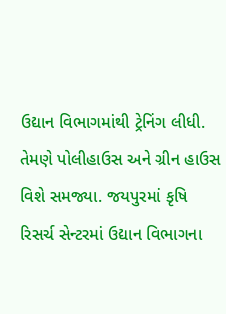ઉદ્યાન વિભાગમાંથી ટ્રેનિંગ લીધી. તેમણે પોલીહાઉસ અને ગ્રીન હાઉસ વિશે સમજ્યા. જયપુરમાં કૃષિ રિસર્ચ સેન્ટરમાં ઉદ્યાન વિભાગના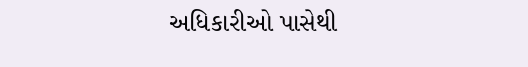અધિકારીઓ પાસેથી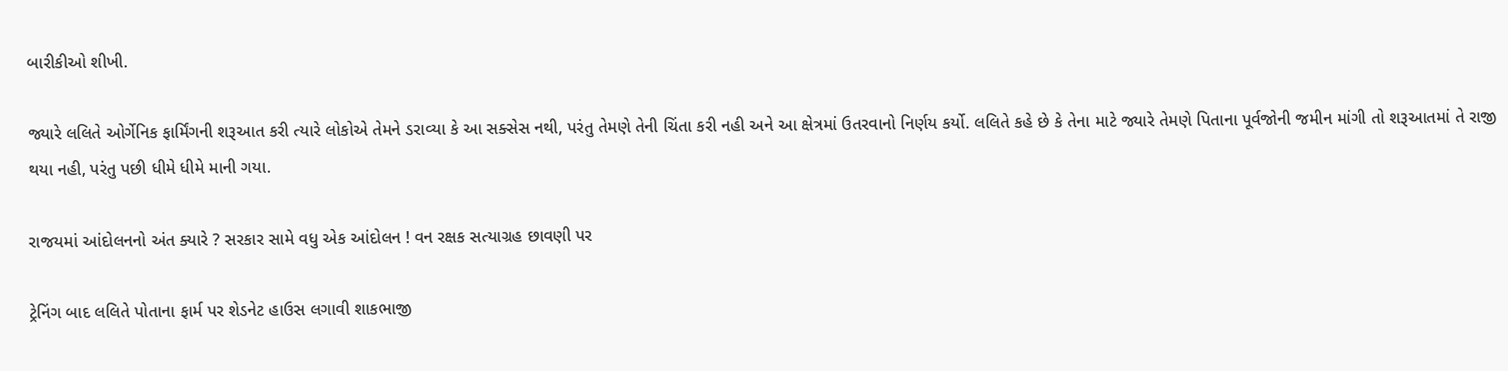બારીકીઓ શીખી.

જ્યારે લલિતે ઓર્ગેનિક ફાર્મિંગની શરૂઆત કરી ત્યારે લોકોએ તેમને ડરાવ્યા કે આ સક્સેસ નથી, પરંતુ તેમણે તેની ચિંતા કરી નહી અને આ ક્ષેત્રમાં ઉતરવાનો નિર્ણય કર્યો. લલિતે કહે છે કે તેના માટે જ્યારે તેમણે પિતાના પૂર્વજોની જમીન માંગી તો શરૂઆતમાં તે રાજી થયા નહી, પરંતુ પછી ધીમે ધીમે માની ગયા.

રાજયમાં આંદોલનનો અંત ક્યારે ? સરકાર સામે વધુ એક આંદોલન ! વન રક્ષક સત્યાગ્રહ છાવણી પર

ટ્રેનિંગ બાદ લલિતે પોતાના ફાર્મ પર શેડનેટ હાઉસ લગાવી શાકભાજી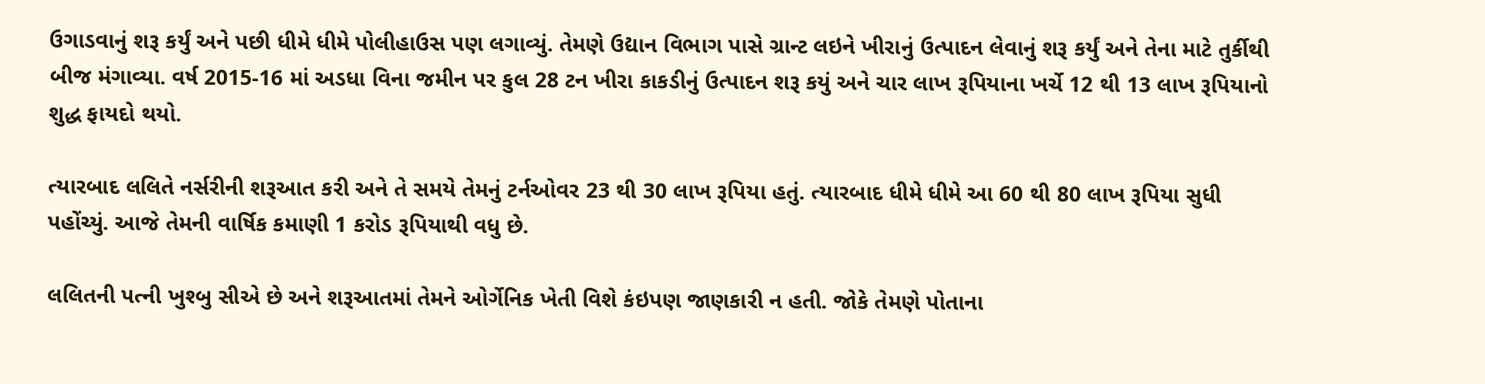ઉગાડવાનું શરૂ કર્યું અને પછી ધીમે ધીમે પોલીહાઉસ પણ લગાવ્યું. તેમણે ઉદ્યાન વિભાગ પાસે ગ્રાન્ટ લઇને ખીરાનું ઉત્પાદન લેવાનું શરૂ કર્યું અને તેના માટે તુર્કીથી બીજ મંગાવ્યા. વર્ષ 2015-16 માં અડધા વિના જમીન પર કુલ 28 ટન ખીરા કાકડીનું ઉત્પાદન શરૂ કયું અને ચાર લાખ રૂપિયાના ખર્ચે 12 થી 13 લાખ રૂપિયાનો શુદ્ધ ફાયદો થયો.

ત્યારબાદ લલિતે નર્સરીની શરૂઆત કરી અને તે સમયે તેમનું ટર્નઓવર 23 થી 30 લાખ રૂપિયા હતું. ત્યારબાદ ધીમે ધીમે આ 60 થી 80 લાખ રૂપિયા સુધી પહોંચ્યું. આજે તેમની વાર્ષિક કમાણી 1 કરોડ રૂપિયાથી વધુ છે.

લલિતની પત્ની ખુશ્બુ સીએ છે અને શરૂઆતમાં તેમને ઓર્ગેનિક ખેતી વિશે કંઇપણ જાણકારી ન હતી. જોકે તેમણે પોતાના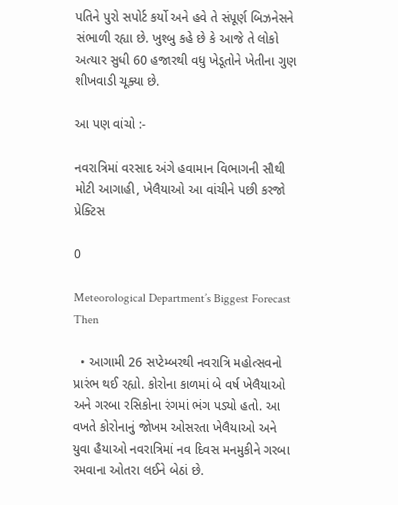પતિને પુરો સપોર્ટ કર્યો અને હવે તે સંપૂર્ણ બિઝનેસને સંભાળી રહ્યા છે. ખુશ્બુ કહે છે કે આજે તે લોકો અત્યાર સુધી 60 હજારથી વધુ ખેડૂતોને ખેતીના ગુણ શીખવાડી ચૂક્યા છે.

આ પણ વાંચો :-

નવરાત્રિમાં વરસાદ અંગે હવામાન વિભાગની સૌથી મોટી આગાહી, ખેલૈયાઓ આ વાંચીને પછી કરજો પ્રેક્ટિસ

0

Meteorological Department’s Biggest Forecast   Then

  • આગામી 26 સપ્ટેમ્બરથી નવરાત્રિ મહોત્સવનો પ્રારંભ થઈ રહ્યો. કોરોના કાળમાં બે વર્ષ ખેલૈયાઓ અને ગરબા રસિકોના રંગમાં ભંગ પડ્યો હતો. આ વખતે કોરોનાનું જોખમ ઓસરતા ખેલૈયાઓ અને યુવા હૈયાઓ નવરાત્રિમાં નવ દિવસ મનમુકીને ગરબા રમવાના ઓતરા લઈને બેઠાં છે.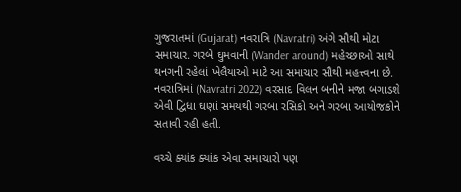ગુજરાતમાં (Gujarat) નવરાત્રિ (Navratri) અંગે સૌથી મોટા સમાચાર. ગરબે ઘુમવાની (Wander around) મહેચ્છાઓ સાથે થનગની રહેલાં ખેલૈયાઓ માટે આ સમાચાર સૌથી મહત્ત્વના છે. નવરાત્રિમાં (Navratri 2022) વરસાદ વિલન બનીને મજા બગાડશે એવી દ્વિધા ઘણાં સમયથી ગરબા રસિકો અને ગરબા આયોજકોને સતાવી રહી હતી.

વચ્ચે ક્યાંક ક્યાંક એવા સમાચારો પણ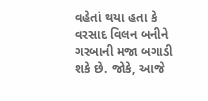વહેતાં થયા હતા કે વરસાદ વિલન બનીને ગરબાની મજા બગાડી શકે છે. જોકે, આજે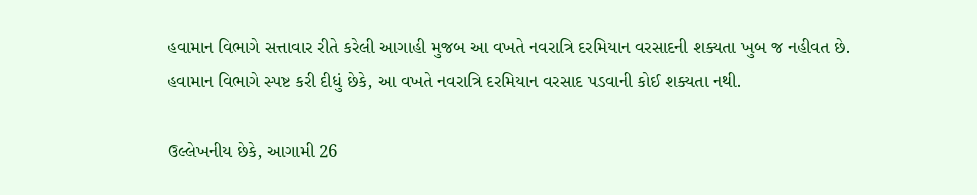હવામાન વિભાગે સત્તાવાર રીતે કરેલી આગાહી મુજબ આ વખતે નવરાત્રિ દરમિયાન વરસાદની શક્યતા ખુબ જ નહીવત છે. હવામાન વિભાગે સ્પષ્ટ કરી દીધું છેકે, આ વખતે નવરાત્રિ દરમિયાન વરસાદ પડવાની કોઈ શક્યતા નથી.

ઉલ્લેખનીય છેકે, આગામી 26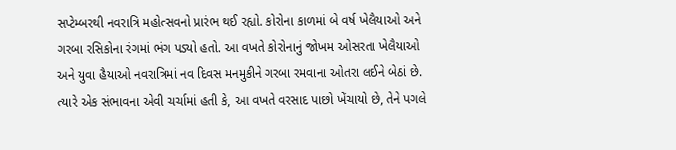સપ્ટેમ્બરથી નવરાત્રિ મહોત્સવનો પ્રારંભ થઈ રહ્યો. કોરોના કાળમાં બે વર્ષ ખેલૈયાઓ અને ગરબા રસિકોના રંગમાં ભંગ પડ્યો હતો. આ વખતે કોરોનાનું જોખમ ઓસરતા ખેલૈયાઓ અને યુવા હૈયાઓ નવરાત્રિમાં નવ દિવસ મનમુકીને ગરબા રમવાના ઓતરા લઈને બેઠાં છે. ત્યારે એક સંભાવના એવી ચર્ચામાં હતી કે, આ વખતે વરસાદ પાછો ખેંચાયો છે, તેને પગલે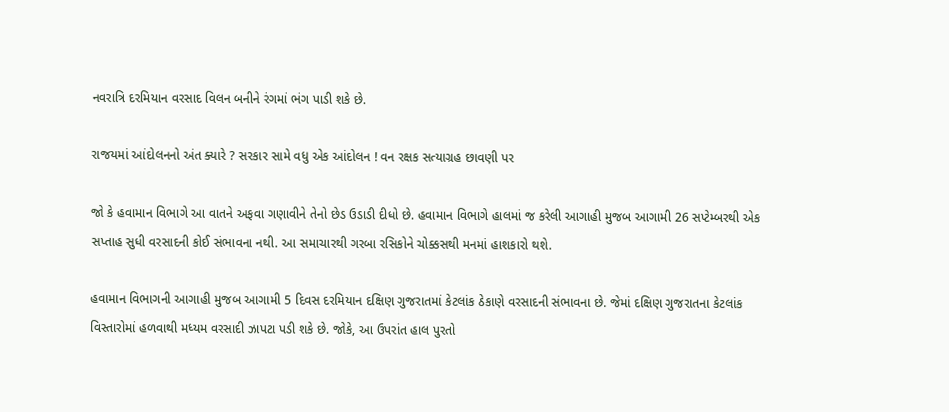નવરાત્રિ દરમિયાન વરસાદ વિલન બનીને રંગમાં ભંગ પાડી શકે છે.

રાજયમાં આંદોલનનો અંત ક્યારે ? સરકાર સામે વધુ એક આંદોલન ! વન રક્ષક સત્યાગ્રહ છાવણી પર

જો કે હવામાન વિભાગે આ વાતને અફવા ગણાવીને તેનો છેડ ઉડાડી દીધો છે. હવામાન વિભાગે હાલમાં જ કરેલી આગાહી મુજબ આગામી 26 સપ્ટેમ્બરથી એક સપ્તાહ સુધી વરસાદની કોઈ સંભાવના નથી. આ સમાચારથી ગરબા રસિકોને ચોક્કસથી મનમાં હાશકારો થશે.

હવામાન વિભાગની આગાહી મુજબ આગામી 5 દિવસ દરમિયાન દક્ષિણ ગુજરાતમાં કેટલાંક ઠેકાણે વરસાદની સંભાવના છે. જેમાં દક્ષિણ ગુજરાતના કેટલાંક વિસ્તારોમાં હળવાથી મધ્યમ વરસાદી ઝાપટા પડી શકે છે. જોકે, આ ઉપરાંત હાલ પુરતો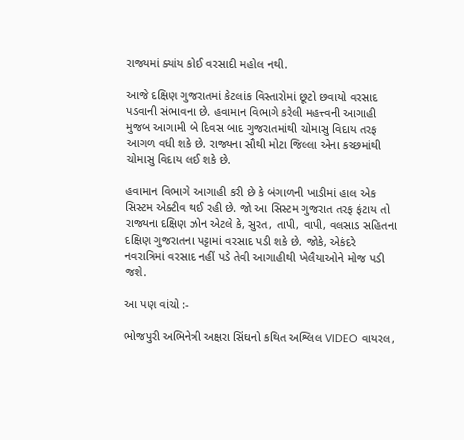રાજ્યમાં ક્યાંય કોઈ વરસાદી મહોલ નથી.

આજે દક્ષિણ ગુજરાતમાં કેટલાંક વિસ્તારોમાં છૂટો છવાયો વરસાદ પડવાની સંભાવના છે. હવામાન વિભાગે કરેલી મહત્ત્વની આગાહી મુજબ આગામી બે દિવસ બાદ ગુજરાતમાંથી ચોમાસુ વિદાય તરફ આગળ વધી શકે છે. રાજ્યના સૌથી મોટા જિલ્લા એના કચ્છમાંથી ચોમાસુ વિદાય લઈ શકે છે.

હવામાન વિભાગે આગાહી કરી છે કે બંગાળની ખાડીમાં હાલ એક સિસ્ટમ એક્ટીવ થઈ રહી છે. જો આ સિસ્ટમ ગુજરાત તરફ ફંટાય તો રાજ્યના દક્ષિણ ઝોન એટલે કે, સુરત, તાપી, વાપી, વલસાડ સહિતના દક્ષિણ ગુજરાતના પટ્ટામાં વરસાદ પડી શકે છે. જોકે, એકંદરે નવરાત્રિમાં વરસાદ નહીં પડે તેવી આગાહીથી ખેલૈયાઓને મોજ પડી જશે.

આ પણ વાંચો :-

ભોજપુરી અભિનેત્રી અક્ષરા સિંઘનો કથિત અશ્લિલ VIDEO વાયરલ,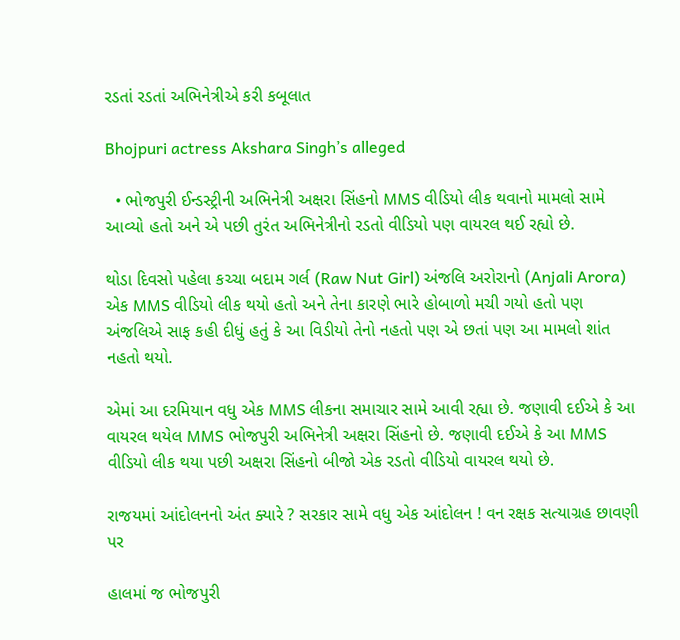રડતાં રડતાં અભિનેત્રીએ કરી કબૂલાત

Bhojpuri actress Akshara Singh’s alleged

  • ભોજપુરી ઈન્ડસ્ટ્રીની અભિનેત્રી અક્ષરા સિંહનો MMS વીડિયો લીક થવાનો મામલો સામે આવ્યો હતો અને એ પછી તુરંત અભિનેત્રીનો રડતો વીડિયો પણ વાયરલ થઈ રહ્યો છે.

થોડા દિવસો પહેલા કચ્ચા બદામ ગર્લ (Raw Nut Girl) અંજલિ અરોરાનો (Anjali Arora) એક MMS વીડિયો લીક થયો હતો અને તેના કારણે ભારે હોબાળો મચી ગયો હતો પણ અંજલિએ સાફ કહી દીધું હતું કે આ વિડીયો તેનો નહતો પણ એ છતાં પણ આ મામલો શાંત નહતો થયો.

એમાં આ દરમિયાન વધુ એક MMS લીકના સમાચાર સામે આવી રહ્યા છે. જણાવી દઈએ કે આ વાયરલ થયેલ MMS ભોજપુરી અભિનેત્રી અક્ષરા સિંહનો છે. જણાવી દઈએ કે આ MMS વીડિયો લીક થયા પછી અક્ષરા સિંહનો બીજો એક રડતો વીડિયો વાયરલ થયો છે.

રાજયમાં આંદોલનનો અંત ક્યારે ? સરકાર સામે વધુ એક આંદોલન ! વન રક્ષક સત્યાગ્રહ છાવણી પર

હાલમાં જ ભોજપુરી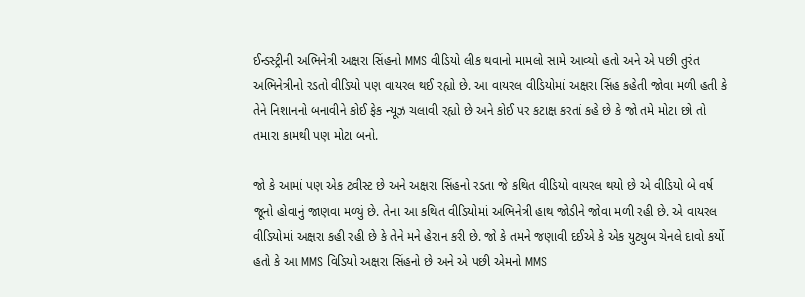ઈન્ડસ્ટ્રીની અભિનેત્રી અક્ષરા સિંહનો MMS વીડિયો લીક થવાનો મામલો સામે આવ્યો હતો અને એ પછી તુરંત અભિનેત્રીનો રડતો વીડિયો પણ વાયરલ થઈ રહ્યો છે. આ વાયરલ વીડિયોમાં અક્ષરા સિંહ કહેતી જોવા મળી હતી કે તેને નિશાનનો બનાવીને કોઈ ફેક ન્યૂઝ ચલાવી રહ્યો છે અને કોઈ પર કટાક્ષ કરતાં કહે છે કે જો તમે મોટા છો તો તમારા કામથી પણ મોટા બનો.

જો કે આમાં પણ એક ટ્વીસ્ટ છે અને અક્ષરા સિંહનો રડતા જે કથિત વીડિયો વાયરલ થયો છે એ વીડિયો બે વર્ષ જૂનો હોવાનું જાણવા મળ્યું છે. તેના આ કથિત વીડિયોમાં અભિનેત્રી હાથ જોડીને જોવા મળી રહી છે. એ વાયરલ વીડિયોમાં અક્ષરા કહી રહી છે કે તેને મને હેરાન કરી છે. જો કે તમને જણાવી દઈએ કે એક યુટ્યુબ ચેનલે દાવો કર્યો હતો કે આ MMS વિડિયો અક્ષરા સિંહનો છે અને એ પછી એમનો MMS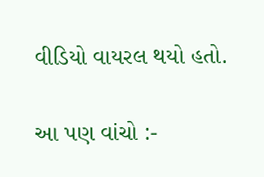વીડિયો વાયરલ થયો હતો.

આ પણ વાંચો :-